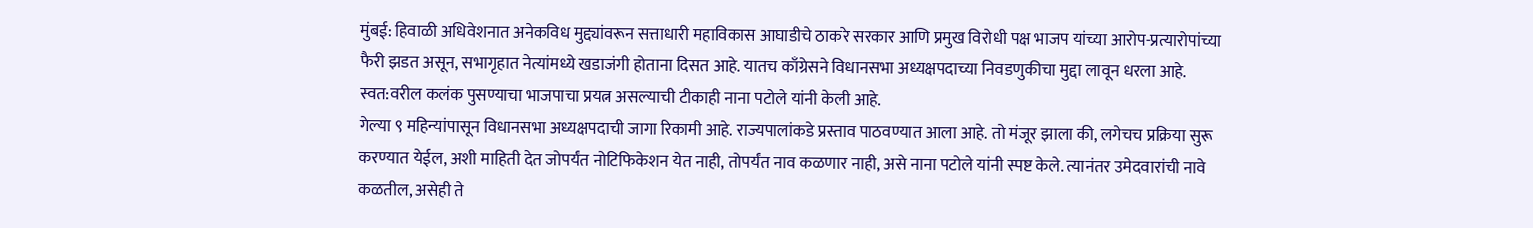मुंबई: हिवाळी अधिवेशनात अनेकविध मुद्द्यांवरून सत्ताधारी महाविकास आघाडीचे ठाकरे सरकार आणि प्रमुख विरोधी पक्ष भाजप यांच्या आरोप-प्रत्यारोपांच्या फैरी झडत असून, सभागृहात नेत्यांमध्ये खडाजंगी होताना दिसत आहे. यातच काँग्रेसने विधानसभा अध्यक्षपदाच्या निवडणुकीचा मुद्दा लावून धरला आहे. स्वत:वरील कलंक पुसण्याचा भाजपाचा प्रयत्न असल्याची टीकाही नाना पटोले यांनी केली आहे.
गेल्या ९ महिन्यांपासून विधानसभा अध्यक्षपदाची जागा रिकामी आहे. राज्यपालांकडे प्रस्ताव पाठवण्यात आला आहे. तो मंजूर झाला की, लगेचच प्रक्रिया सुरू करण्यात येईल, अशी माहिती देत जोपर्यंत नोटिफिकेशन येत नाही, तोपर्यंत नाव कळणार नाही, असे नाना पटोले यांनी स्पष्ट केले. त्यानंतर उमेदवारांची नावे कळतील, असेही ते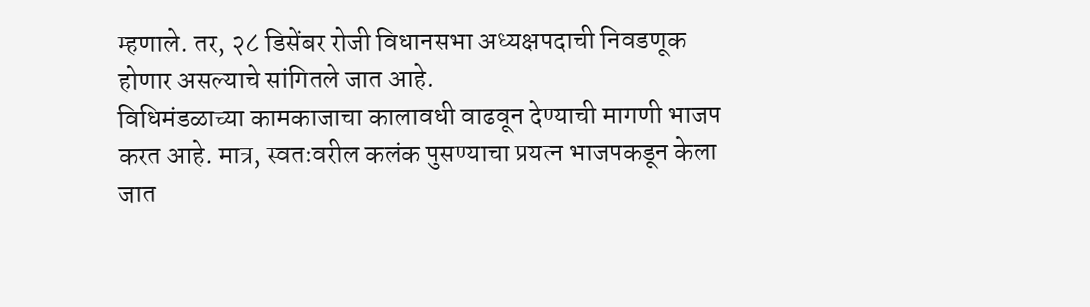म्हणाले. तर, २८ डिसेंबर रोजी विधानसभा अध्यक्षपदाची निवडणूक होणार असल्याचे सांगितले जात आहे.
विधिमंडळाच्या कामकाजाचा कालावधी वाढवून देण्याची मागणी भाजप करत आहे. मात्र, स्वतःवरील कलंक पुसण्याचा प्रयत्न भाजपकडून केला जात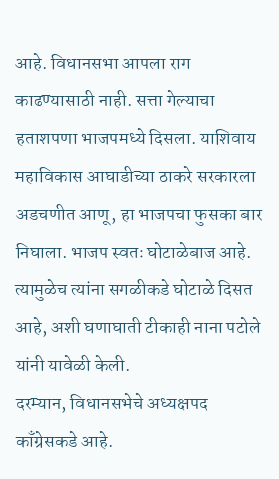आहे. विधानसभा आपला राग काढण्यासाठी नाही. सत्ता गेल्याचा हताशपणा भाजपमध्ये दिसला. याशिवाय महाविकास आघाडीच्या ठाकरे सरकारला अडचणीत आणू, हा भाजपचा फुसका बार निघाला. भाजप स्वतः घोटाळेबाज आहे. त्यामुळेच त्यांना सगळीकडे घोटाळे दिसत आहे, अशी घणाघाती टीकाही नाना पटोले यांनी यावेळी केली.
दरम्यान, विधानसभेचे अध्यक्षपद काँग्रेसकडे आहे.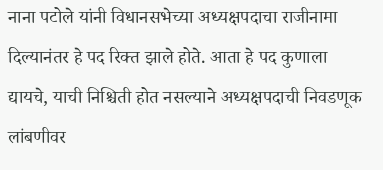नाना पटोले यांनी विधानसभेच्या अध्यक्षपदाचा राजीनामा दिल्यानंतर हे पद रिक्त झाले होते. आता हे पद कुणाला द्यायचे, याची निश्चिती होत नसल्याने अध्यक्षपदाची निवडणूक लांबणीवर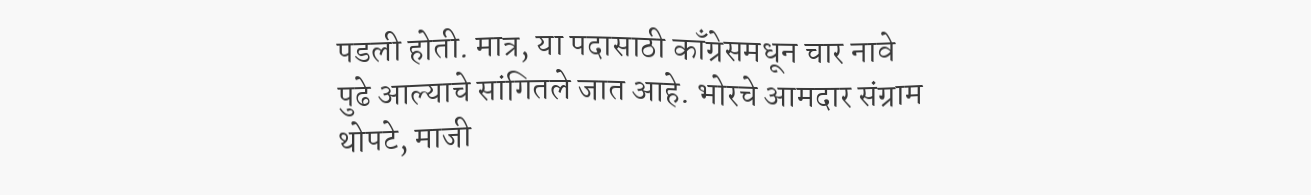पडली होती. मात्र, या पदासाठी काँग्रेसमधून चार नावे पुढे आल्याचे सांगितले जात आहे. भोरचे आमदार संग्राम थोपटे, माजी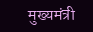मुख्यमंत्री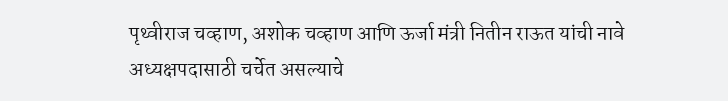पृथ्वीराज चव्हाण, अशोक चव्हाण आणि ऊर्जा मंत्री नितीन राऊत यांची नावे अध्यक्षपदासाठी चर्चेत असल्याचे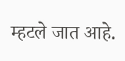म्हटले जात आहे.